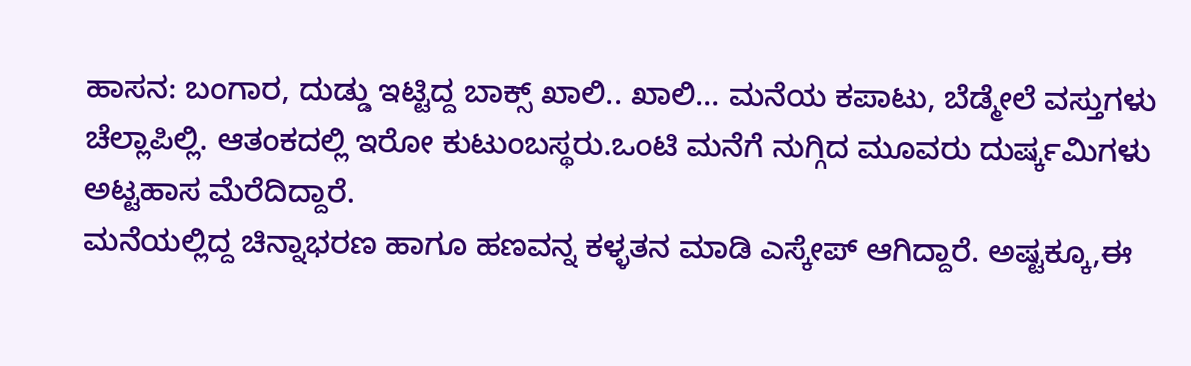ಹಾಸನ: ಬಂಗಾರ, ದುಡ್ಡು ಇಟ್ಟಿದ್ದ ಬಾಕ್ಸ್ ಖಾಲಿ.. ಖಾಲಿ… ಮನೆಯ ಕಪಾಟು, ಬೆಡ್ಮೇಲೆ ವಸ್ತುಗಳು ಚೆಲ್ಲಾಪಿಲ್ಲಿ. ಆತಂಕದಲ್ಲಿ ಇರೋ ಕುಟುಂಬಸ್ಥರು.ಒಂಟಿ ಮನೆಗೆ ನುಗ್ಗಿದ ಮೂವರು ದುರ್ಷ್ಕಮಿಗಳು ಅಟ್ಟಹಾಸ ಮೆರೆದಿದ್ದಾರೆ.
ಮನೆಯಲ್ಲಿದ್ದ ಚಿನ್ನಾಭರಣ ಹಾಗೂ ಹಣವನ್ನ ಕಳ್ಳತನ ಮಾಡಿ ಎಸ್ಕೇಪ್ ಆಗಿದ್ದಾರೆ. ಅಷ್ಟಕ್ಕೂ,ಈ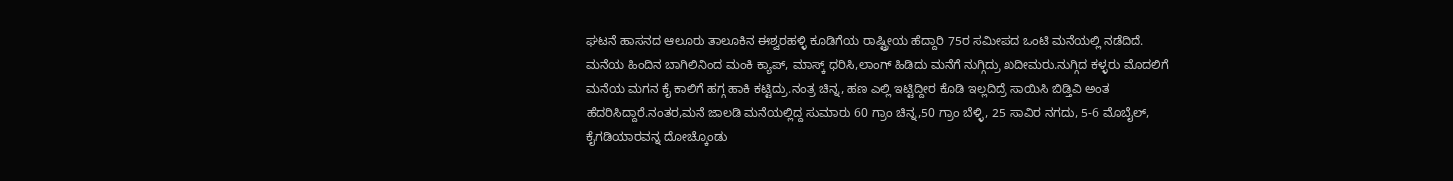ಘಟನೆ ಹಾಸನದ ಆಲೂರು ತಾಲೂಕಿನ ಈಶ್ವರಹಳ್ಳಿ ಕೂಡಿಗೆಯ ರಾಷ್ಟ್ರೀಯ ಹೆದ್ದಾರಿ 75ರ ಸಮೀಪದ ಒಂಟಿ ಮನೆಯಲ್ಲಿ ನಡೆದಿದೆ.
ಮನೆಯ ಹಿಂದಿನ ಬಾಗಿಲಿನಿಂದ ಮಂಕಿ ಕ್ಯಾಪ್, ಮಾಸ್ಕ್ ಧರಿಸಿ,ಲಾಂಗ್ ಹಿಡಿದು ಮನೆಗೆ ನುಗ್ಗಿದ್ರು ಖದೀಮರು.ನುಗ್ಗಿದ ಕಳ್ಳರು ಮೊದಲಿಗೆ ಮನೆಯ ಮಗನ ಕೈ ಕಾಲಿಗೆ ಹಗ್ಗ ಹಾಕಿ ಕಟ್ಟಿದ್ರು.ನಂತ್ರ ಚಿನ್ನ, ಹಣ ಎಲ್ಲಿ ಇಟ್ಟಿದ್ದೀರ ಕೊಡಿ ಇಲ್ಲದಿದ್ರೆ ಸಾಯಿಸಿ ಬಿಡ್ತಿವಿ ಅಂತ ಹೆದರಿಸಿದ್ದಾರೆ.ನಂತರ,ಮನೆ ಜಾಲಡಿ ಮನೆಯಲ್ಲಿದ್ದ ಸುಮಾರು 60 ಗ್ರಾಂ ಚಿನ್ನ,50 ಗ್ರಾಂ ಬೆಳ್ಳಿ, 25 ಸಾವಿರ ನಗದು, 5-6 ಮೊಬೈಲ್, ಕೈಗಡಿಯಾರವನ್ನ ದೋಚ್ಕೊಂಡು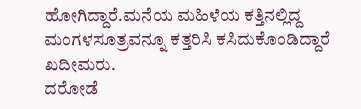ಹೋಗಿದ್ದಾರೆ.ಮನೆಯ ಮಹಿಳೆಯ ಕತ್ತಿನಲ್ಲಿದ್ದ ಮಂಗಳಸೂತ್ರವನ್ನೂ ಕತ್ತರಿಸಿ ಕಸಿದುಕೊಂಡಿದ್ದಾರೆ ಖದೀಮರು.
ದರೋಡೆ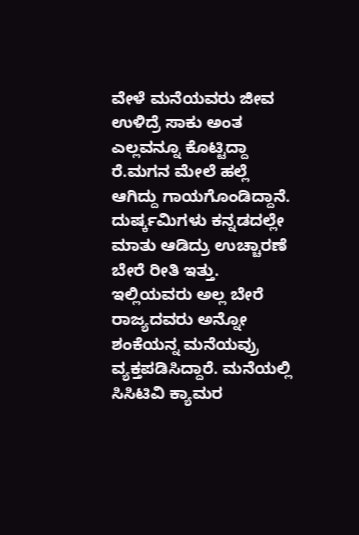ವೇಳೆ ಮನೆಯವರು ಜೀವ ಉಳಿದ್ರೆ ಸಾಕು ಅಂತ ಎಲ್ಲವನ್ನೂ ಕೊಟ್ಟಿದ್ದಾ ರೆ.ಮಗನ ಮೇಲೆ ಹಲ್ಲೆ ಆಗಿದ್ದು ಗಾಯಗೊಂಡಿದ್ದಾನೆ. ದುರ್ಷ್ಕಮಿಗಳು ಕನ್ನಡದಲ್ಲೇ ಮಾತು ಆಡಿದ್ರು ಉಚ್ಚಾರಣೆ ಬೇರೆ ರೀತಿ ಇತ್ತು. ಇಲ್ಲಿಯವರು ಅಲ್ಲ ಬೇರೆ ರಾಜ್ಯದವರು ಅನ್ನೋ ಶಂಕೆಯನ್ನ ಮನೆಯವ್ರು ವ್ಯಕ್ತಪಡಿಸಿದ್ದಾರೆ. ಮನೆಯಲ್ಲಿ ಸಿಸಿಟಿವಿ ಕ್ಯಾಮರ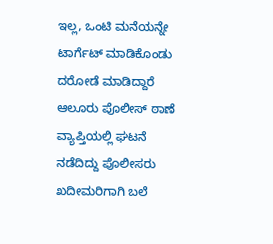ಇಲ್ಲ, ಒಂಟಿ ಮನೆಯನ್ನೇ ಟಾರ್ಗೆಟ್ ಮಾಡಿಕೊಂಡು ದರೋಡೆ ಮಾಡಿದ್ದಾರೆ
ಆಲೂರು ಪೊಲೀಸ್ ಠಾಣೆ ವ್ಯಾಪ್ತಿಯಲ್ಲಿ ಘಟನೆ ನಡೆದಿದ್ದು ಪೊಲೀಸರು ಖದೀಮರಿಗಾಗಿ ಬಲೆ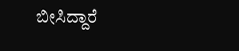ಬೀಸಿದ್ದಾರೆ